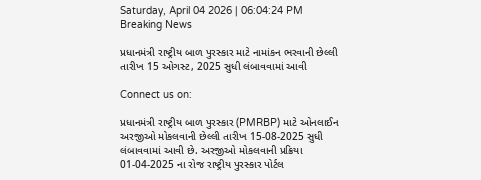Saturday, April 04 2026 | 06:04:24 PM
Breaking News

પ્રધાનમંત્રી રાષ્ટ્રીય બાળ પુરસ્કાર માટે નામાંકન ભરવાની છેલ્લી તારીખ 15 ઓગસ્ટ, 2025 સુધી લંબાવવામાં આવી

Connect us on:

પ્રધાનમંત્રી રાષ્ટ્રીય બાળ પુરસ્કાર (PMRBP) માટે ઓનલાઈન અરજીઓ મોકલવાની છેલ્લી તારીખ 15-08-2025 સુધી લંબાવવામાં આવી છે. અરજીઓ મોકલવાની પ્રક્રિયા 01-04-2025 ના રોજ રાષ્ટ્રીય પુરસ્કાર પોર્ટલ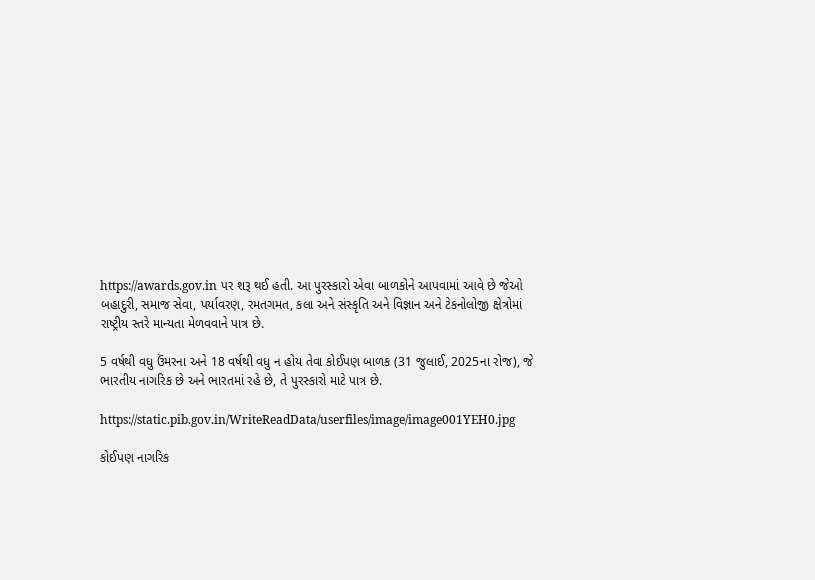https://awards.gov.in પર શરૂ થઈ હતી. આ પુરસ્કારો એવા બાળકોને આપવામાં આવે છે જેઓ બહાદુરી, સમાજ સેવા, પર્યાવરણ, રમતગમત, કલા અને સંસ્કૃતિ અને વિજ્ઞાન અને ટેકનોલોજી ક્ષેત્રોમાં રાષ્ટ્રીય સ્તરે માન્યતા મેળવવાને પાત્ર છે.

5 વર્ષથી વધુ ઉંમરના અને 18 વર્ષથી વધુ ન હોય તેવા કોઈપણ બાળક (31 જુલાઈ, 2025ના રોજ), જે ભારતીય નાગરિક છે અને ભારતમાં રહે છે, તે પુરસ્કારો માટે પાત્ર છે.

https://static.pib.gov.in/WriteReadData/userfiles/image/image001YEH0.jpg

કોઈપણ નાગરિક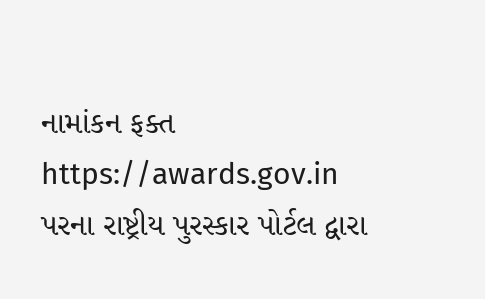નામાંકન ફક્ત https://awards.gov.in પરના રાષ્ટ્રીય પુરસ્કાર પોર્ટલ દ્વારા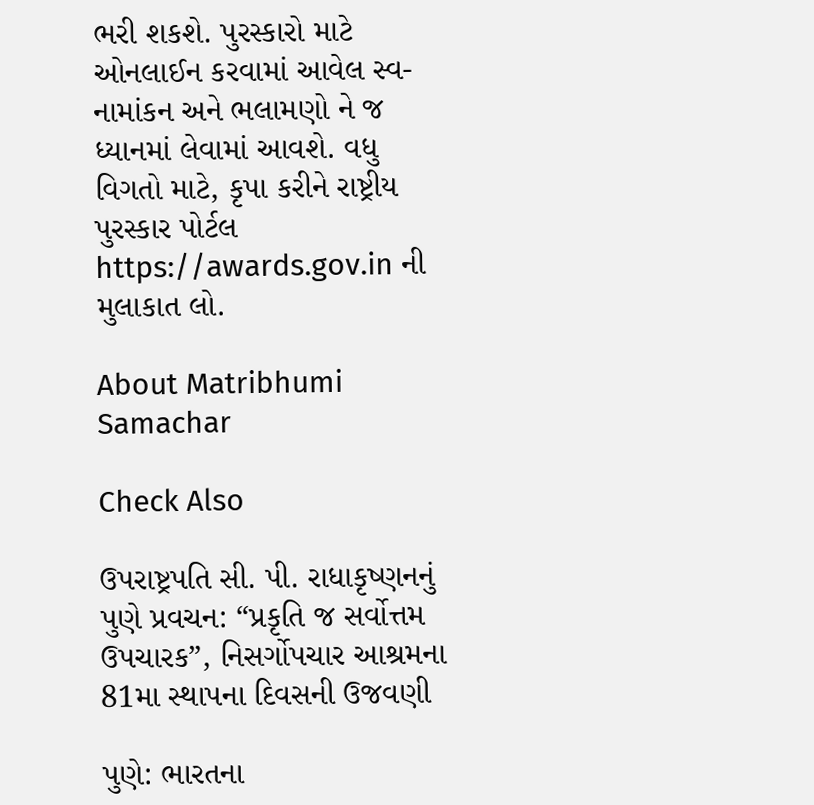ભરી શકશે. પુરસ્કારો માટે ઓનલાઈન કરવામાં આવેલ સ્વ-નામાંકન અને ભલામણો ને જ ધ્યાનમાં લેવામાં આવશે. વધુ વિગતો માટે, કૃપા કરીને રાષ્ટ્રીય પુરસ્કાર પોર્ટલ https://awards.gov.in ની મુલાકાત લો.

About Matribhumi Samachar

Check Also

ઉપરાષ્ટ્રપતિ સી. પી. રાધાકૃષ્ણનનું પુણે પ્રવચન: “પ્રકૃતિ જ સર્વોત્તમ ઉપચારક”, નિસર્ગોપચાર આશ્રમના 81મા સ્થાપના દિવસની ઉજવણી

પુણે: ભારતના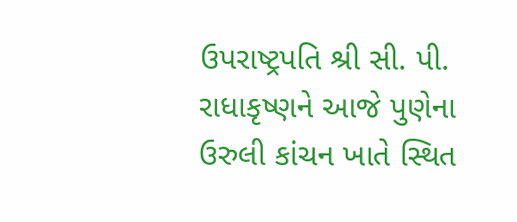ઉપરાષ્ટ્રપતિ શ્રી સી. પી. રાધાકૃષ્ણને આજે પુણેના ઉરુલી કાંચન ખાતે સ્થિત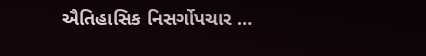ઐતિહાસિક નિસર્ગોપચાર …